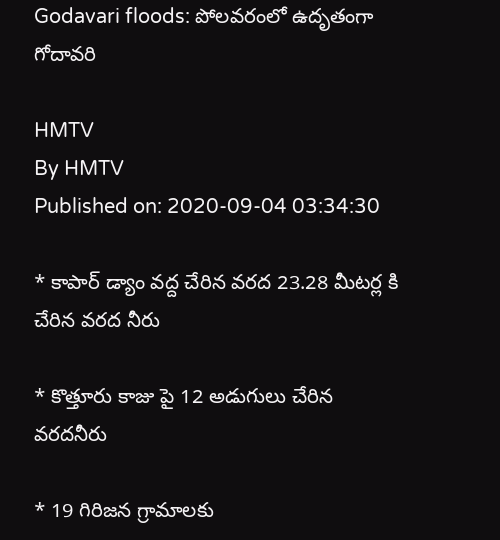Godavari floods: పోలవరంలో ఉదృతంగా గోదావరి

HMTV
By HMTV
Published on: 2020-09-04 03:34:30

* కాపార్ డ్యాం వద్ద చేరిన వరద 23.28 మీటర్ల కి చేరిన వరద నీరు

* కొత్తూరు కాజు పై 12 అడుగులు చేరిన వరదనీరు

* 19 గిరిజన గ్రామాలకు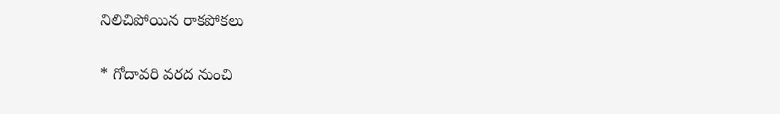నిలిచిపోయిన రాకపోకలు

* గోదావరి వరద నుంచి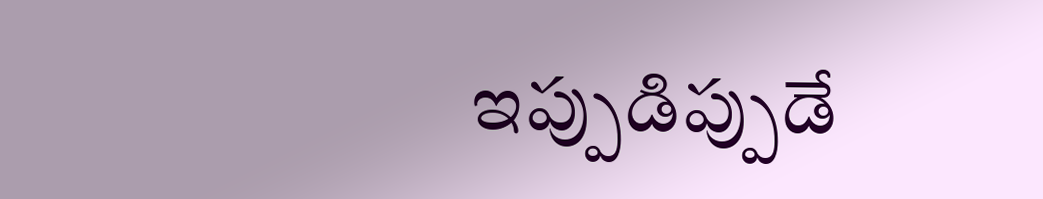ఇప్పుడిప్పుడే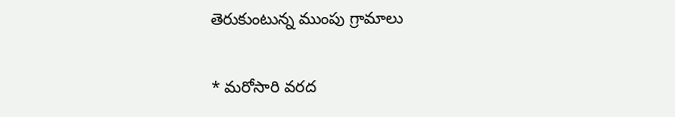తెరుకుంటున్న ముంపు గ్రామాలు

* మరోసారి వరద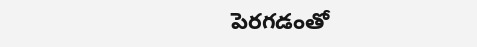పెరగడంతో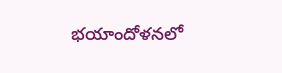భయాందోళనలో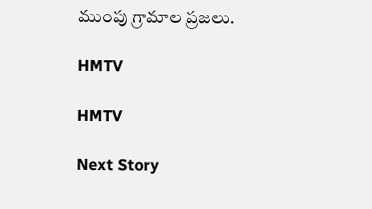ముంపు గ్రామాల ప్రజలు.

HMTV

HMTV

Next Story